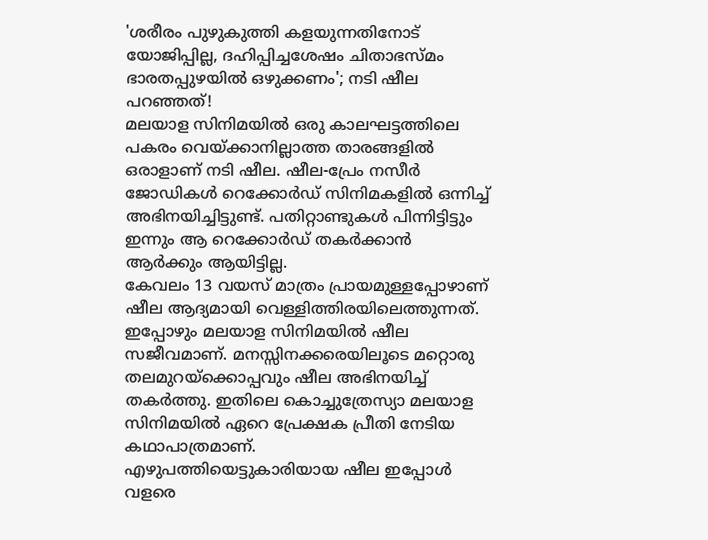'ശരീരം പുഴുകുത്തി കളയുന്നതിനോട് യോജിപ്പില്ല, ദഹിപ്പിച്ചശേഷം ചിതാഭസ്മം ഭാരതപ്പുഴയിൽ ഒഴുക്കണം'; നടി ഷീല പറഞ്ഞത്!
മലയാള സിനിമയിൽ ഒരു കാലഘട്ടത്തിലെ പകരം വെയ്ക്കാനില്ലാത്ത താരങ്ങളിൽ ഒരാളാണ് നടി ഷീല. ഷീല-പ്രേം നസീർ ജോഡികൾ റെക്കോർഡ് സിനിമകളിൽ ഒന്നിച്ച് അഭിനയിച്ചിട്ടുണ്ട്. പതിറ്റാണ്ടുകൾ പിന്നിട്ടിട്ടും ഇന്നും ആ റെക്കോർഡ് തകർക്കാൻ ആർക്കും ആയിട്ടില്ല.
കേവലം 13 വയസ് മാത്രം പ്രായമുള്ളപ്പോഴാണ് ഷീല ആദ്യമായി വെള്ളിത്തിരയിലെത്തുന്നത്. ഇപ്പോഴും മലയാള സിനിമയിൽ ഷീല സജീവമാണ്. മനസ്സിനക്കരെയിലൂടെ മറ്റൊരു തലമുറയ്ക്കൊപ്പവും ഷീല അഭിനയിച്ച് തകർത്തു. ഇതിലെ കൊച്ചുത്രേസ്യാ മലയാള സിനിമയിൽ ഏറെ പ്രേക്ഷക പ്രീതി നേടിയ കഥാപാത്രമാണ്.
എഴുപത്തിയെട്ടുകാരിയായ ഷീല ഇപ്പോൾ വളരെ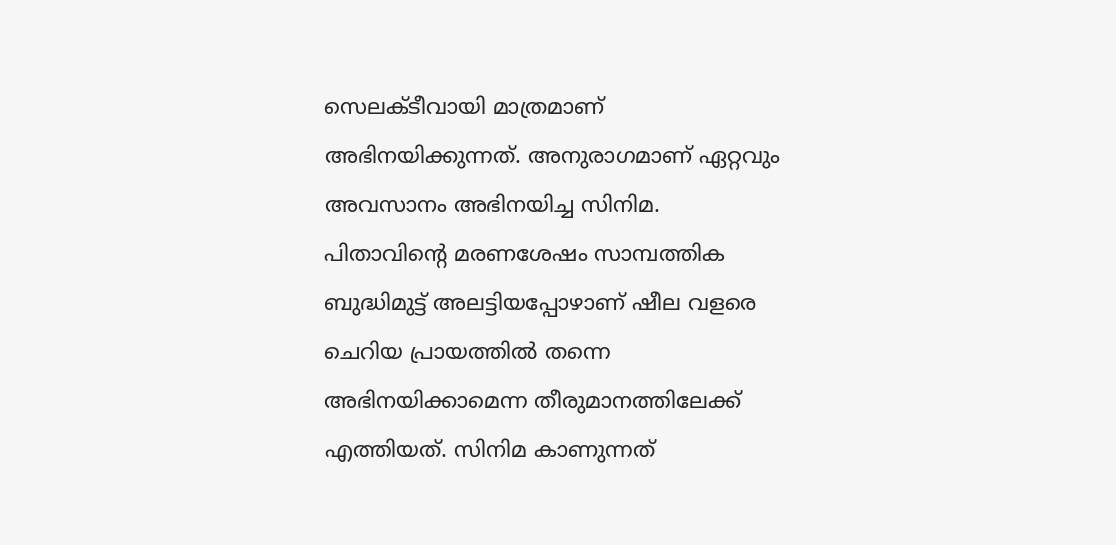സെലക്ടീവായി മാത്രമാണ് അഭിനയിക്കുന്നത്. അനുരാഗമാണ് ഏറ്റവും അവസാനം അഭിനയിച്ച സിനിമ. പിതാവിന്റെ മരണശേഷം സാമ്പത്തിക ബുദ്ധിമുട്ട് അലട്ടിയപ്പോഴാണ് ഷീല വളരെ ചെറിയ പ്രായത്തിൽ തന്നെ അഭിനയിക്കാമെന്ന തീരുമാനത്തിലേക്ക് എത്തിയത്. സിനിമ കാണുന്നത്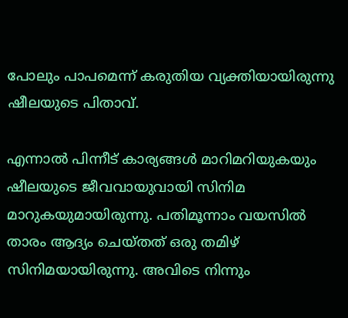പോലും പാപമെന്ന് കരുതിയ വ്യക്തിയായിരുന്നു ഷീലയുടെ പിതാവ്.

എന്നാൽ പിന്നീട് കാര്യങ്ങൾ മാറിമറിയുകയും ഷീലയുടെ ജീവവായുവായി സിനിമ മാറുകയുമായിരുന്നു. പതിമൂന്നാം വയസിൽ താരം ആദ്യം ചെയ്തത് ഒരു തമിഴ് സിനിമയായിരുന്നു. അവിടെ നിന്നും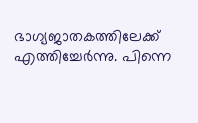ഭാഗ്യജാതകത്തിലേക്ക് എത്തിച്ചേർന്നു. പിന്നെ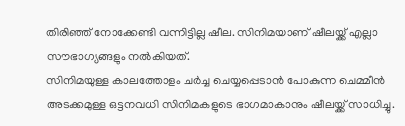തിരിഞ്ഞ് നോക്കേണ്ടി വന്നിട്ടില്ല ഷീല. സിനിമയാണ് ഷീലയ്ക്ക് എല്ലാ സൗഭാഗ്യങ്ങളും നൽകിയത്.
സിനിമയുള്ള കാലത്തോളം ചർച്ച ചെയ്യപ്പെടാൻ പോകുന്ന ചെമ്മീൻ അടക്കമുള്ള ഒട്ടനവധി സിനിമകളുടെ ഭാഗമാകാനും ഷീലയ്ക്ക് സാധിച്ചു.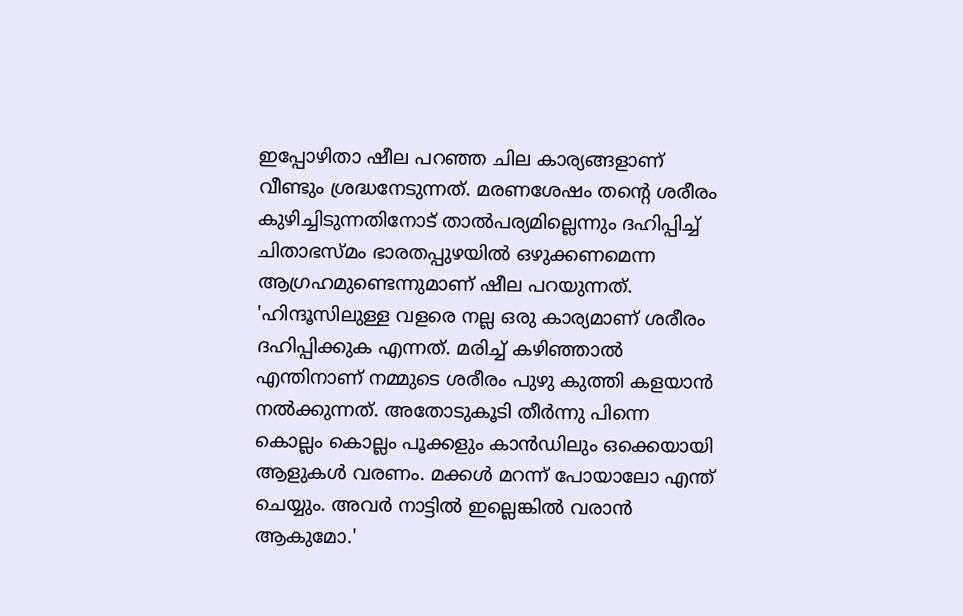ഇപ്പോഴിതാ ഷീല പറഞ്ഞ ചില കാര്യങ്ങളാണ് വീണ്ടും ശ്രദ്ധനേടുന്നത്. മരണശേഷം തന്റെ ശരീരം കുഴിച്ചിടുന്നതിനോട് താൽപര്യമില്ലെന്നും ദഹിപ്പിച്ച് ചിതാഭസ്മം ഭാരതപ്പുഴയിൽ ഒഴുക്കണമെന്ന ആഗ്രഹമുണ്ടെന്നുമാണ് ഷീല പറയുന്നത്.
'ഹിന്ദൂസിലുള്ള വളരെ നല്ല ഒരു കാര്യമാണ് ശരീരം ദഹിപ്പിക്കുക എന്നത്. മരിച്ച് കഴിഞ്ഞാൽ എന്തിനാണ് നമ്മുടെ ശരീരം പുഴു കുത്തി കളയാൻ നൽക്കുന്നത്. അതോടുകൂടി തീർന്നു പിന്നെ കൊല്ലം കൊല്ലം പൂക്കളും കാൻഡിലും ഒക്കെയായി ആളുകൾ വരണം. മക്കൾ മറന്ന് പോയാലോ എന്ത് ചെയ്യും. അവർ നാട്ടിൽ ഇല്ലെങ്കിൽ വരാൻ ആകുമോ.'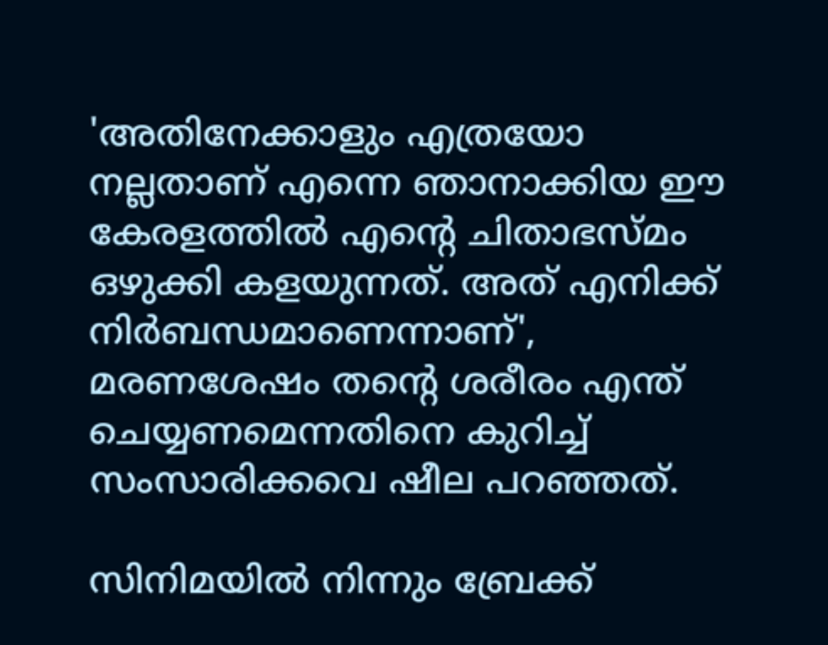'അതിനേക്കാളും എത്രയോ നല്ലതാണ് എന്നെ ഞാനാക്കിയ ഈ കേരളത്തിൽ എന്റെ ചിതാഭസ്മം ഒഴുക്കി കളയുന്നത്. അത് എനിക്ക് നിർബന്ധമാണെന്നാണ്', മരണശേഷം തന്റെ ശരീരം എന്ത് ചെയ്യണമെന്നതിനെ കുറിച്ച് സംസാരിക്കവെ ഷീല പറഞ്ഞത്.

സിനിമയിൽ നിന്നും ബ്രേക്ക്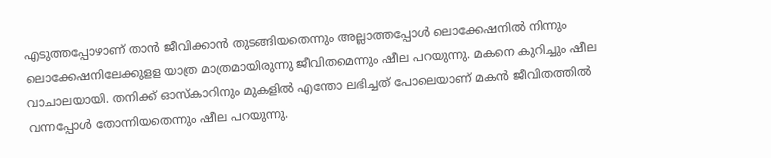എടുത്തപ്പോഴാണ് താൻ ജീവിക്കാൻ തുടങ്ങിയതെന്നും അല്ലാത്തപ്പോൾ ലൊക്കേഷനിൽ നിന്നും ലൊക്കേഷനിലേക്കുളള യാത്ര മാത്രമായിരുന്നു ജീവിതമെന്നും ഷീല പറയുന്നു. മകനെ കുറിച്ചും ഷീല വാചാലയായി. തനിക്ക് ഓസ്കാറിനും മുകളിൽ എന്തോ ലഭിച്ചത് പോലെയാണ് മകൻ ജീവിതത്തിൽ വന്നപ്പോൾ തോന്നിയതെന്നും ഷീല പറയുന്നു.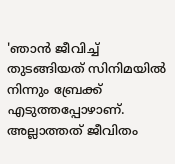'ഞാൻ ജീവിച്ച് തുടങ്ങിയത് സിനിമയിൽ നിന്നും ബ്രേക്ക് എടുത്തപ്പോഴാണ്. അല്ലാത്തത് ജീവിതം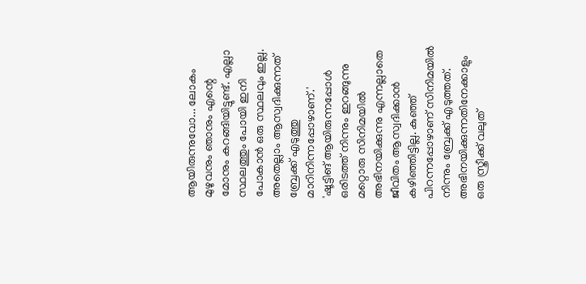ആയിരുന്നുവോ... ലോകം മുഴുവനും ഞാനും എന്റെ മോനും കറങ്ങിയിട്ടുണ്ട്. എല്ലാ സ്ഥലത്തും പോയി ഇനി പോകാൻ ഒരു സ്ഥലവും ഇല്ല. അതെല്ലാം ആസ്വദിക്കുന്നത് ബ്രേക്ക് എടുത്തു മാറിനിന്നപ്പോഴാണ്.'
'ഷൂട്ടിങ് ആയിരുന്നപ്പോൾ ഒരിടത്ത് നിന്നും ഇറങ്ങുന്നു മറ്റൊരു സിനിമയിൽ അഭിനയിക്കുന്നു എന്നല്ലാതെ ജീവിതം ആസ്വദിക്കാൻ കഴിഞ്ഞിട്ടില്ല. കുഞ്ഞ് പിറന്നപ്പോഴാണ് സിനിമയിൽ നിന്നും ബ്രേക്ക് എടുത്തത്. അഭിനയിക്കുന്നതിനേക്കാളും ഒരു സ്ത്രീക്ക് വലുത്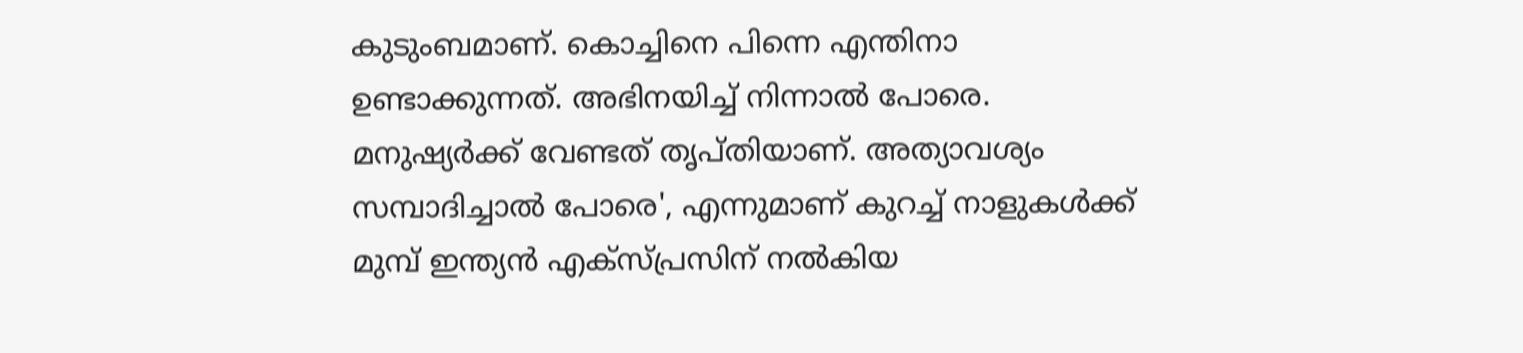കുടുംബമാണ്. കൊച്ചിനെ പിന്നെ എന്തിനാ ഉണ്ടാക്കുന്നത്. അഭിനയിച്ച് നിന്നാൽ പോരെ. മനുഷ്യർക്ക് വേണ്ടത് തൃപ്തിയാണ്. അത്യാവശ്യം സമ്പാദിച്ചാൽ പോരെ', എന്നുമാണ് കുറച്ച് നാളുകൾക്ക് മുമ്പ് ഇന്ത്യൻ എക്സ്പ്രസിന് നൽകിയ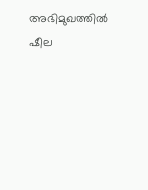അഭിമുഖത്തിൽ ഷീല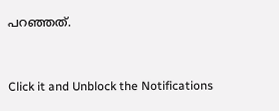പറഞ്ഞത്.


Click it and Unblock the Notifications